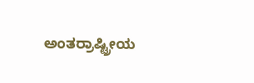ಅಂತರ್ರಾಷ್ಟ್ರೀಯ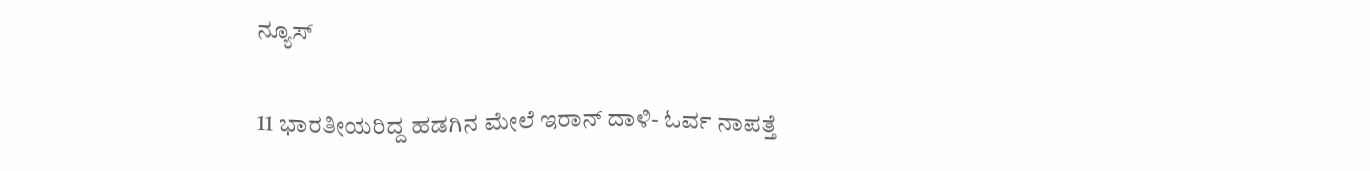ನ್ಯೂಸ್

11 ಭಾರತೀಯರಿದ್ದ ಹಡಗಿನ ಮೇಲೆ ಇರಾನ್ ದಾಳಿ- ಓರ್ವ ನಾಪತ್ತೆ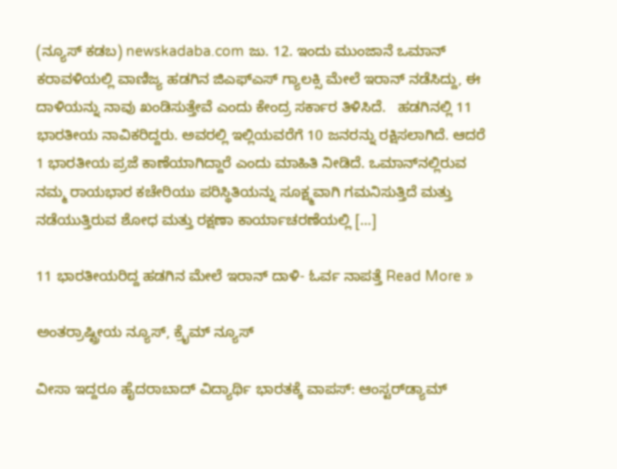(ನ್ಯೂಸ್ ಕಡಬ) newskadaba.com ಜು. 12. ಇಂದು ಮುಂಜಾನೆ ಒಮಾನ್ ಕರಾವಳಿಯಲ್ಲಿ ವಾಣಿಜ್ಯ ಹಡಗಿನ ಜಿಎಫ್‌ಎಸ್ ಗ್ಯಾಲಕ್ಸಿ ಮೇಲೆ ಇರಾನ್ ನಡೆಸಿದ್ದು, ಈ ದಾಳಿಯನ್ನು ನಾವು ಖಂಡಿಸುತ್ತೇವೆ ಎಂದು ಕೇಂದ್ರ ಸರ್ಕಾರ ತಿಳಿಸಿದೆ.   ಹಡಗಿನಲ್ಲಿ 11 ಭಾರತೀಯ ನಾವಿಕರಿದ್ದರು. ಅವರಲ್ಲಿ ಇಲ್ಲಿಯವರೆಗೆ 10 ಜನರನ್ನು ರಕ್ಷಿಸಲಾಗಿದೆ. ಆದರೆ 1 ಭಾರತೀಯ ಪ್ರಜೆ ಕಾಣೆಯಾಗಿದ್ದಾರೆ ಎಂದು ಮಾಹಿತಿ ನೀಡಿದೆ. ಒಮಾನ್‌ನಲ್ಲಿರುವ ನಮ್ಮ ರಾಯಭಾರ ಕಚೇರಿಯು ಪರಿಸ್ಥಿತಿಯನ್ನು ಸೂಕ್ಷ್ಮವಾಗಿ ಗಮನಿಸುತ್ತಿದೆ ಮತ್ತು ನಡೆಯುತ್ತಿರುವ ಶೋಧ ಮತ್ತು ರಕ್ಷಣಾ ಕಾರ್ಯಾಚರಣೆಯಲ್ಲಿ […]

11 ಭಾರತೀಯರಿದ್ದ ಹಡಗಿನ ಮೇಲೆ ಇರಾನ್ ದಾಳಿ- ಓರ್ವ ನಾಪತ್ತೆ Read More »

ಅಂತರ್ರಾಷ್ಟ್ರೀಯ ನ್ಯೂಸ್, ಕ್ರೈಮ್ ನ್ಯೂಸ್

ವೀಸಾ ಇದ್ದರೂ ಹೈದರಾಬಾದ್ ವಿದ್ಯಾರ್ಥಿ ಭಾರತಕ್ಕೆ ವಾಪಸ್: ಆಂಸ್ಟರ್‌ಡ್ಯಾಮ್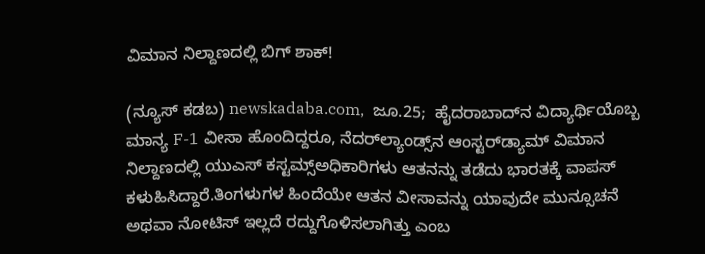ವಿಮಾನ ನಿಲ್ದಾಣದಲ್ಲಿ ಬಿಗ್ ಶಾಕ್!

(ನ್ಯೂಸ್‌ ಕಡಬ) newskadaba.com,  ಜೂ.25;  ಹೈದರಾಬಾದ್‌ನ ವಿದ್ಯಾರ್ಥಿಯೊಬ್ಬ ಮಾನ್ಯ F-1 ವೀಸಾ ಹೊಂದಿದ್ದರೂ, ನೆದರ್‌ಲ್ಯಾಂಡ್ಸ್‌ನ ಆಂಸ್ಟರ್‌ಡ್ಯಾಮ್ ವಿಮಾನ ನಿಲ್ದಾಣದಲ್ಲಿ ಯುಎಸ್ ಕಸ್ಟಮ್ಸ್ಅಧಿಕಾರಿಗಳು ಆತನನ್ನು ತಡೆದು ಭಾರತಕ್ಕೆ ವಾಪಸ್ ಕಳುಹಿಸಿದ್ದಾರೆ.ತಿಂಗಳುಗಳ ಹಿಂದೆಯೇ ಆತನ ವೀಸಾವನ್ನು ಯಾವುದೇ ಮುನ್ಸೂಚನೆ ಅಥವಾ ನೋಟಿಸ್ ಇಲ್ಲದೆ ರದ್ದುಗೊಳಿಸಲಾಗಿತ್ತು ಎಂಬ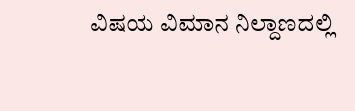ವಿಷಯ ವಿಮಾನ ನಿಲ್ದಾಣದಲ್ಲಿ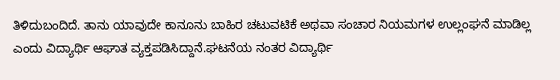ತಿಳಿದುಬಂದಿದೆ. ತಾನು ಯಾವುದೇ ಕಾನೂನು ಬಾಹಿರ ಚಟುವಟಿಕೆ ಅಥವಾ ಸಂಚಾರ ನಿಯಮಗಳ ಉಲ್ಲಂಘನೆ ಮಾಡಿಲ್ಲ ಎಂದು ವಿದ್ಯಾರ್ಥಿ ಆಘಾತ ವ್ಯಕ್ತಪಡಿಸಿದ್ದಾನೆ.ಘಟನೆಯ ನಂತರ ವಿದ್ಯಾರ್ಥಿ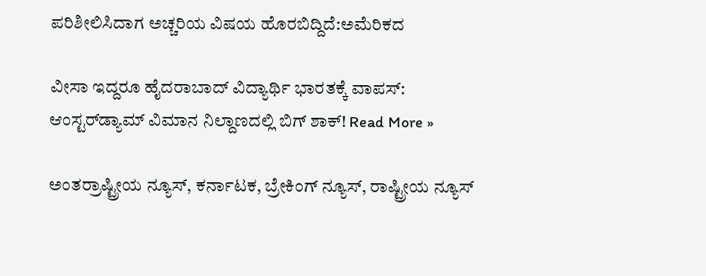ಪರಿಶೀಲಿಸಿದಾಗ ಅಚ್ಚರಿಯ ವಿಷಯ ಹೊರಬಿದ್ದಿದೆ:ಅಮೆರಿಕದ

ವೀಸಾ ಇದ್ದರೂ ಹೈದರಾಬಾದ್ ವಿದ್ಯಾರ್ಥಿ ಭಾರತಕ್ಕೆ ವಾಪಸ್: ಆಂಸ್ಟರ್‌ಡ್ಯಾಮ್ ವಿಮಾನ ನಿಲ್ದಾಣದಲ್ಲಿ ಬಿಗ್ ಶಾಕ್! Read More »

ಅಂತರ್ರಾಷ್ಟ್ರೀಯ ನ್ಯೂಸ್, ಕರ್ನಾಟಕ, ಬ್ರೇಕಿಂಗ್ ನ್ಯೂಸ್, ರಾಷ್ಟ್ರೀಯ ನ್ಯೂಸ್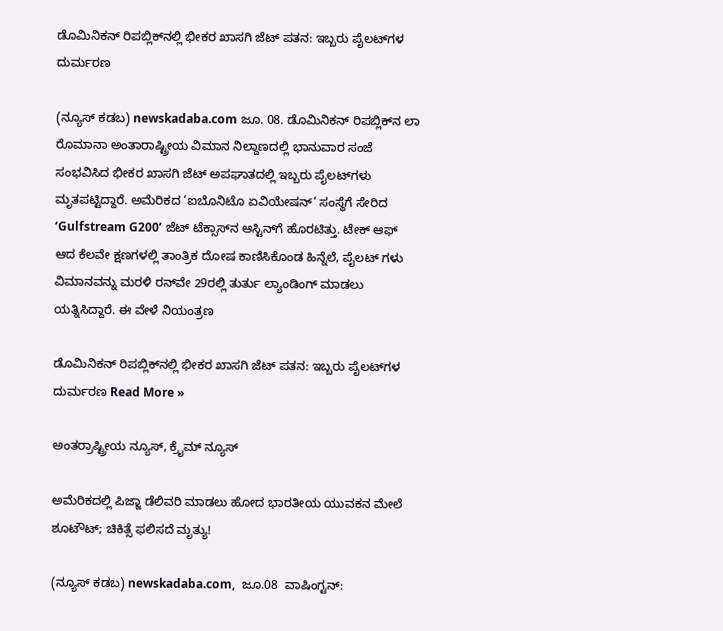ಡೊಮಿನಿಕನ್ ರಿಪಬ್ಲಿಕ್‌ನಲ್ಲಿ ಭೀಕರ ಖಾಸಗಿ ಜೆಟ್ ಪತನ: ಇಬ್ಬರು ಪೈಲಟ್‌ಗಳ ದುರ್ಮರಣ

(ನ್ಯೂಸ್ ಕಡಬ) newskadaba.com ಜೂ. 08. ಡೊಮಿನಿಕನ್ ರಿಪಬ್ಲಿಕ್‌ನ ಲಾ ರೊಮಾನಾ ಅಂತಾರಾಷ್ಟ್ರೀಯ ವಿಮಾನ ನಿಲ್ದಾಣದಲ್ಲಿ ಭಾನುವಾರ ಸಂಜೆ ಸಂಭವಿಸಿದ ಭೀಕರ ಖಾಸಗಿ ಜೆಟ್ ಅಪಘಾತದಲ್ಲಿ ಇಬ್ಬರು ಪೈಲಟ್‌ಗಳು ಮೃತಪಟ್ಟಿದ್ದಾರೆ. ಅಮೆರಿಕದ ‘ಐಬೊನಿಟೊ ಏವಿಯೇಷನ್‘ ಸಂಸ್ಥೆಗೆ ಸೇರಿದ ‘Gulfstream G200’ ಜೆಟ್ ಟೆಕ್ಸಾಸ್‌ನ ಆಸ್ಟಿನ್‌ಗೆ ಹೊರಟಿತ್ತು. ಟೇಕ್ ಆಫ್ ಆದ ಕೆಲವೇ ಕ್ಷಣಗಳಲ್ಲಿ ತಾಂತ್ರಿಕ ದೋಷ ಕಾಣಿಸಿಕೊಂಡ ಹಿನ್ನೆಲೆ, ಪೈಲಟ್‌ ಗಳು ವಿಮಾನವನ್ನು ಮರಳಿ ರನ್‌ವೇ 29ರಲ್ಲಿ ತುರ್ತು ಲ್ಯಾಂಡಿಂಗ್ ಮಾಡಲು ಯತ್ನಿಸಿದ್ದಾರೆ. ಈ ವೇಳೆ ನಿಯಂತ್ರಣ

ಡೊಮಿನಿಕನ್ ರಿಪಬ್ಲಿಕ್‌ನಲ್ಲಿ ಭೀಕರ ಖಾಸಗಿ ಜೆಟ್ ಪತನ: ಇಬ್ಬರು ಪೈಲಟ್‌ಗಳ ದುರ್ಮರಣ Read More »

ಅಂತರ್ರಾಷ್ಟ್ರೀಯ ನ್ಯೂಸ್, ಕ್ರೈಮ್ ನ್ಯೂಸ್

ಅಮೆರಿಕದಲ್ಲಿ ಪಿಜ್ಜಾ ಡೆಲಿವರಿ ಮಾಡಲು ಹೋದ ಭಾರತೀಯ ಯುವಕನ ಮೇಲೆ ಶೂಟೌಟ್; ಚಿಕಿತ್ಸೆ ಫಲಿಸದೆ ಮೃತ್ಯು!

(ನ್ಯೂಸ್ ಕಡಬ) newskadaba.com,  ಜೂ.08  ವಾಷಿಂಗ್ಟನ್: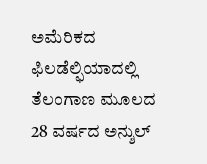ಅಮೆರಿಕದ ಫಿಲಡೆಲ್ಫಿಯಾದಲ್ಲಿ ತೆಲಂಗಾಣ ಮೂಲದ 28 ವರ್ಷದ ಅನ್ಶುಲ್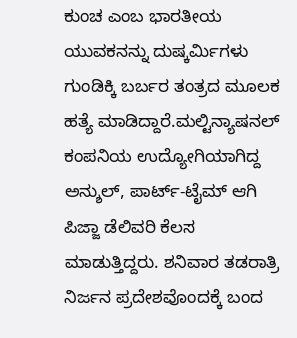ಕುಂಚ ಎಂಬ ಭಾರತೀಯ ಯುವಕನನ್ನು ದುಷ್ಕರ್ಮಿಗಳು ಗುಂಡಿಕ್ಕಿ ಬರ್ಬರ ತಂತ್ರದ ಮೂಲಕ ಹತ್ಯೆ ಮಾಡಿದ್ದಾರೆ.ಮಲ್ಟಿನ್ಯಾಷನಲ್ ಕಂಪನಿಯ ಉದ್ಯೋಗಿಯಾಗಿದ್ದ ಅನ್ಶುಲ್, ಪಾರ್ಟ್-ಟೈಮ್ ಆಗಿ ಪಿಜ್ಜಾ ಡೆಲಿವರಿ ಕೆಲಸ ಮಾಡುತ್ತಿದ್ದರು. ಶನಿವಾರ ತಡರಾತ್ರಿ ನಿರ್ಜನ ಪ್ರದೇಶವೊಂದಕ್ಕೆ ಬಂದ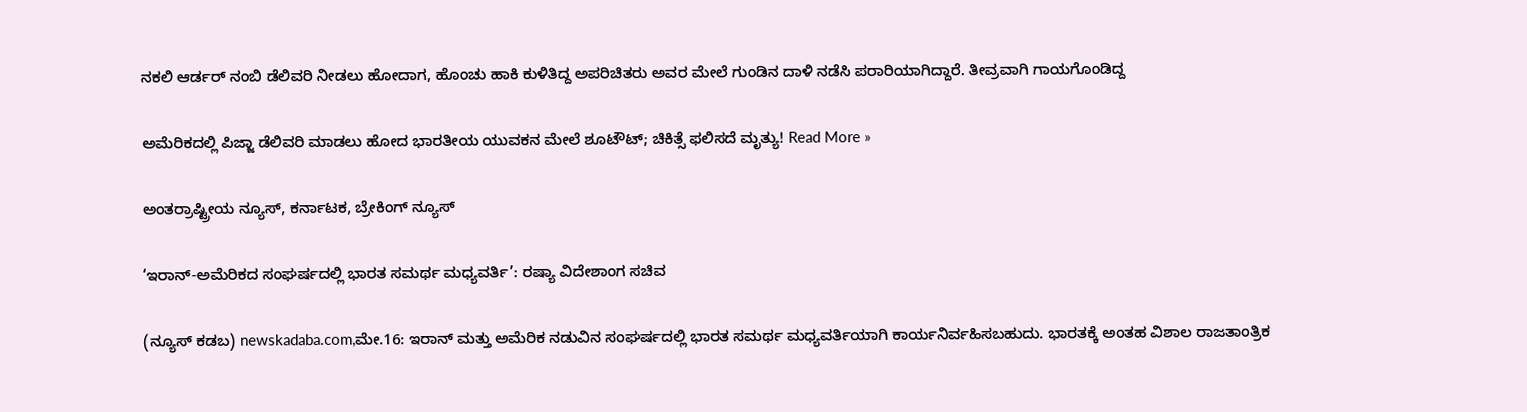ನಕಲಿ ಆರ್ಡರ್ ನಂಬಿ ಡೆಲಿವರಿ ನೀಡಲು ಹೋದಾಗ, ಹೊಂಚು ಹಾಕಿ ಕುಳಿತಿದ್ದ ಅಪರಿಚಿತರು ಅವರ ಮೇಲೆ ಗುಂಡಿನ ದಾಳಿ ನಡೆಸಿ ಪರಾರಿಯಾಗಿದ್ದಾರೆ. ತೀವ್ರವಾಗಿ ಗಾಯಗೊಂಡಿದ್ದ

ಅಮೆರಿಕದಲ್ಲಿ ಪಿಜ್ಜಾ ಡೆಲಿವರಿ ಮಾಡಲು ಹೋದ ಭಾರತೀಯ ಯುವಕನ ಮೇಲೆ ಶೂಟೌಟ್; ಚಿಕಿತ್ಸೆ ಫಲಿಸದೆ ಮೃತ್ಯು! Read More »

ಅಂತರ್ರಾಷ್ಟ್ರೀಯ ನ್ಯೂಸ್, ಕರ್ನಾಟಕ, ಬ್ರೇಕಿಂಗ್ ನ್ಯೂಸ್

‘ಇರಾನ್-ಅಮೆರಿಕದ ಸಂಘರ್ಷದಲ್ಲಿ ಭಾರತ ಸಮರ್ಥ ಮಧ್ಯವರ್ತಿ’: ರಷ್ಯಾ ವಿದೇಶಾಂಗ ಸಚಿವ

(ನ್ಯೂಸ್‌ ಕಡಬ) newskadaba.com,ಮೇ.16: ಇರಾನ್ ಮತ್ತು ಅಮೆರಿಕ ನಡುವಿನ ಸಂಘರ್ಷದಲ್ಲಿ ಭಾರತ ಸಮರ್ಥ ಮಧ್ಯವರ್ತಿಯಾಗಿ ಕಾರ್ಯನಿರ್ವಹಿಸಬಹುದು. ಭಾರತಕ್ಕೆ ಅಂತಹ ವಿಶಾಲ ರಾಜತಾಂತ್ರಿಕ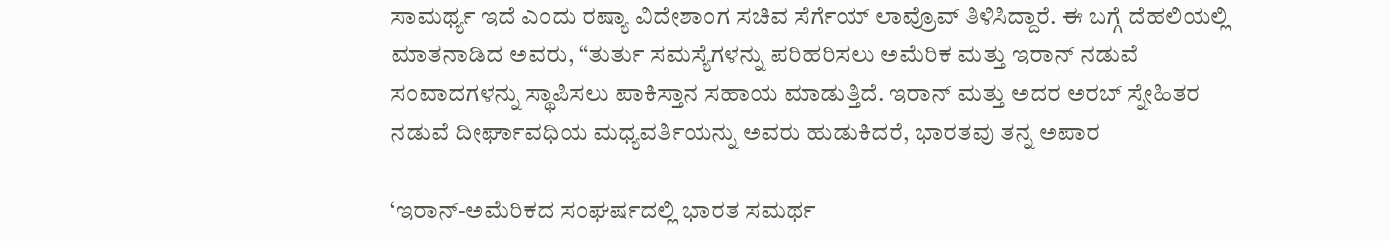ಸಾಮರ್ಥ್ಯ ಇದೆ ಎಂದು ರಷ್ಯಾ ವಿದೇಶಾಂಗ ಸಚಿವ ಸೆರ್ಗೆಯ್ ಲಾವ್ರೊವ್ ತಿಳಿಸಿದ್ದಾರೆ. ಈ ಬಗ್ಗೆ ದೆಹಲಿಯಲ್ಲಿ ಮಾತನಾಡಿದ ಅವರು, “ತುರ್ತು ಸಮಸ್ಯೆಗಳನ್ನು ಪರಿಹರಿಸಲು ಅಮೆರಿಕ ಮತ್ತು ಇರಾನ್ ನಡುವೆ ಸಂವಾದಗಳನ್ನು ಸ್ಥಾಪಿಸಲು ಪಾಕಿಸ್ತಾನ ಸಹಾಯ ಮಾಡುತ್ತಿದೆ. ಇರಾನ್ ಮತ್ತು ಅದರ ಅರಬ್ ಸ್ನೇಹಿತರ ನಡುವೆ ದೀರ್ಘಾವಧಿಯ ಮಧ್ಯವರ್ತಿಯನ್ನು ಅವರು ಹುಡುಕಿದರೆ, ಭಾರತವು ತನ್ನ ಅಪಾರ

‘ಇರಾನ್-ಅಮೆರಿಕದ ಸಂಘರ್ಷದಲ್ಲಿ ಭಾರತ ಸಮರ್ಥ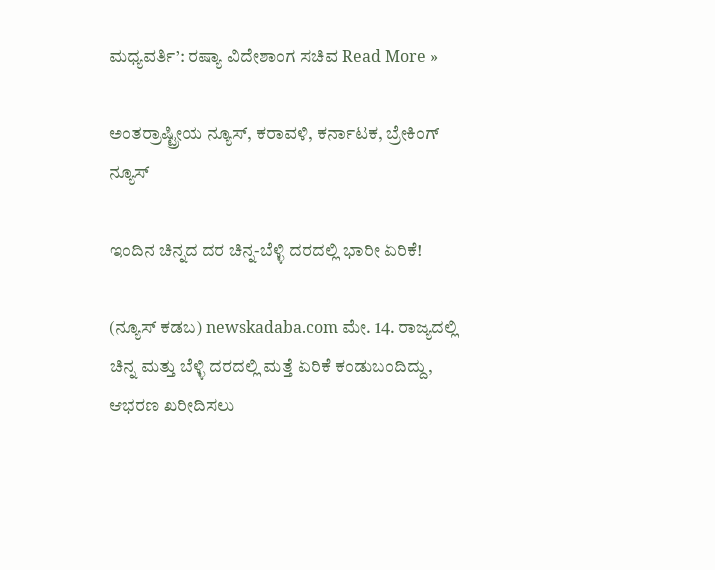ಮಧ್ಯವರ್ತಿ’: ರಷ್ಯಾ ವಿದೇಶಾಂಗ ಸಚಿವ Read More »

ಅಂತರ್ರಾಷ್ಟ್ರೀಯ ನ್ಯೂಸ್, ಕರಾವಳಿ, ಕರ್ನಾಟಕ, ಬ್ರೇಕಿಂಗ್ ನ್ಯೂಸ್

ಇಂದಿನ ಚಿನ್ನದ ದರ ಚಿನ್ನ-ಬೆಳ್ಳಿ ದರದಲ್ಲಿ ಭಾರೀ ಏರಿಕೆ!

(ನ್ಯೂಸ್‌ ಕಡಬ) newskadaba.com ಮೇ. 14. ರಾಜ್ಯದಲ್ಲಿ ಚಿನ್ನ ಮತ್ತು ಬೆಳ್ಳಿ ದರದಲ್ಲಿ ಮತ್ತೆ ಏರಿಕೆ ಕಂಡುಬಂದಿದ್ದು, ಆಭರಣ ಖರೀದಿಸಲು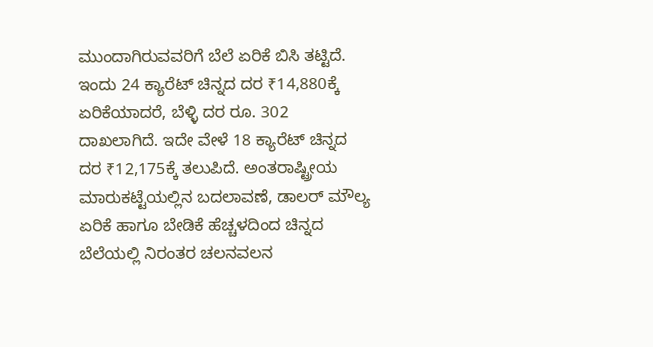ಮುಂದಾಗಿರುವವರಿಗೆ ಬೆಲೆ ಏರಿಕೆ ಬಿಸಿ ತಟ್ಟಿದೆ. ಇಂದು 24 ಕ್ಯಾರೆಟ್ ಚಿನ್ನದ ದರ ₹14,880ಕ್ಕೆ ಏರಿಕೆಯಾದರೆ, ಬೆಳ್ಳಿ ದರ ರೂ. 302 ದಾಖಲಾಗಿದೆ. ಇದೇ ವೇಳೆ 18 ಕ್ಯಾರೆಟ್ ಚಿನ್ನದ ದರ ₹12,175ಕ್ಕೆ ತಲುಪಿದೆ. ಅಂತರಾಷ್ಟ್ರೀಯ ಮಾರುಕಟ್ಟೆಯಲ್ಲಿನ ಬದಲಾವಣೆ, ಡಾಲರ್ ಮೌಲ್ಯ ಏರಿಕೆ ಹಾಗೂ ಬೇಡಿಕೆ ಹೆಚ್ಚಳದಿಂದ ಚಿನ್ನದ ಬೆಲೆಯಲ್ಲಿ ನಿರಂತರ ಚಲನವಲನ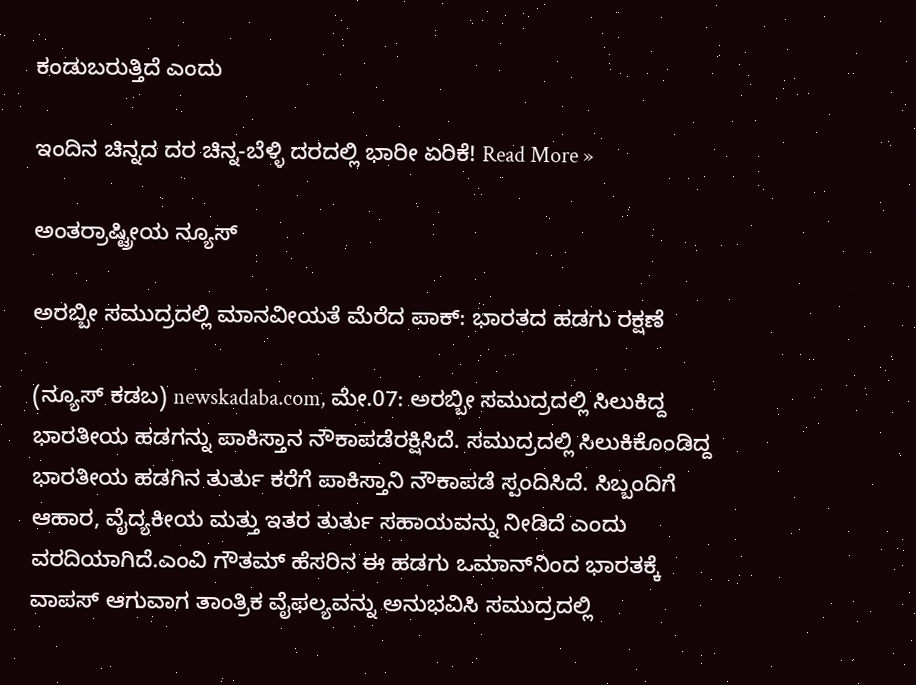ಕಂಡುಬರುತ್ತಿದೆ ಎಂದು

ಇಂದಿನ ಚಿನ್ನದ ದರ ಚಿನ್ನ-ಬೆಳ್ಳಿ ದರದಲ್ಲಿ ಭಾರೀ ಏರಿಕೆ! Read More »

ಅಂತರ್ರಾಷ್ಟ್ರೀಯ ನ್ಯೂಸ್

ಅರಬ್ಬೀ ಸಮುದ್ರದಲ್ಲಿ ಮಾನವೀಯತೆ ಮೆರೆದ ಪಾಕ್‌: ಭಾರತದ ಹಡಗು ರಕ್ಷಣೆ

(ನ್ಯೂಸ್‌ ಕಡಬ) newskadaba.com, ಮೇ.07: ಅರಬ್ಬೀ ಸಮುದ್ರದಲ್ಲಿ ಸಿಲುಕಿದ್ದ ಭಾರತೀಯ ಹಡಗನ್ನು ಪಾಕಿಸ್ತಾನ ನೌಕಾಪಡೆರಕ್ಷಿಸಿದೆ. ಸಮುದ್ರದಲ್ಲಿ ಸಿಲುಕಿಕೊಂಡಿದ್ದ ಭಾರತೀಯ ಹಡಗಿನ ತುರ್ತು ಕರೆಗೆ ಪಾಕಿಸ್ತಾನಿ ನೌಕಾಪಡೆ ಸ್ಪಂದಿಸಿದೆ. ಸಿಬ್ಬಂದಿಗೆ ಆಹಾರ, ವೈದ್ಯಕೀಯ ಮತ್ತು ಇತರ ತುರ್ತು ಸಹಾಯವನ್ನು ನೀಡಿದೆ ಎಂದು ವರದಿಯಾಗಿದೆ.ಎಂವಿ ಗೌತಮ್ ಹೆಸರಿನ ಈ ಹಡಗು ಒಮಾನ್‌ನಿಂದ ಭಾರತಕ್ಕೆ ವಾಪಸ್‌ ಆಗುವಾಗ ತಾಂತ್ರಿಕ ವೈಫಲ್ಯವನ್ನು ಅನುಭವಿಸಿ ಸಮುದ್ರದಲ್ಲಿ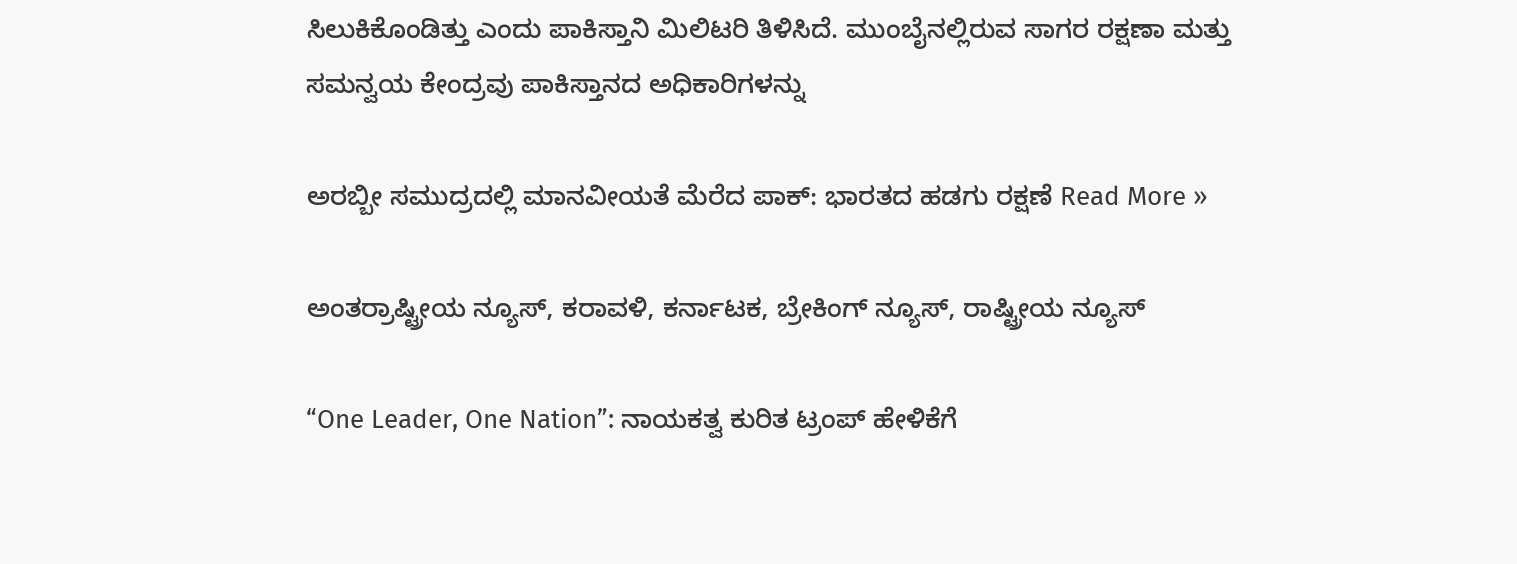ಸಿಲುಕಿಕೊಂಡಿತ್ತು ಎಂದು ಪಾಕಿಸ್ತಾನಿ ಮಿಲಿಟರಿ ತಿಳಿಸಿದೆ. ಮುಂಬೈನಲ್ಲಿರುವ ಸಾಗರ ರಕ್ಷಣಾ ಮತ್ತು ಸಮನ್ವಯ ಕೇಂದ್ರವು ಪಾಕಿಸ್ತಾನದ ಅಧಿಕಾರಿಗಳನ್ನು

ಅರಬ್ಬೀ ಸಮುದ್ರದಲ್ಲಿ ಮಾನವೀಯತೆ ಮೆರೆದ ಪಾಕ್‌: ಭಾರತದ ಹಡಗು ರಕ್ಷಣೆ Read More »

ಅಂತರ್ರಾಷ್ಟ್ರೀಯ ನ್ಯೂಸ್, ಕರಾವಳಿ, ಕರ್ನಾಟಕ, ಬ್ರೇಕಿಂಗ್ ನ್ಯೂಸ್, ರಾಷ್ಟ್ರೀಯ ನ್ಯೂಸ್

“One Leader, One Nation”: ನಾಯಕತ್ವ ಕುರಿತ ಟ್ರಂಪ್ ಹೇಳಿಕೆಗೆ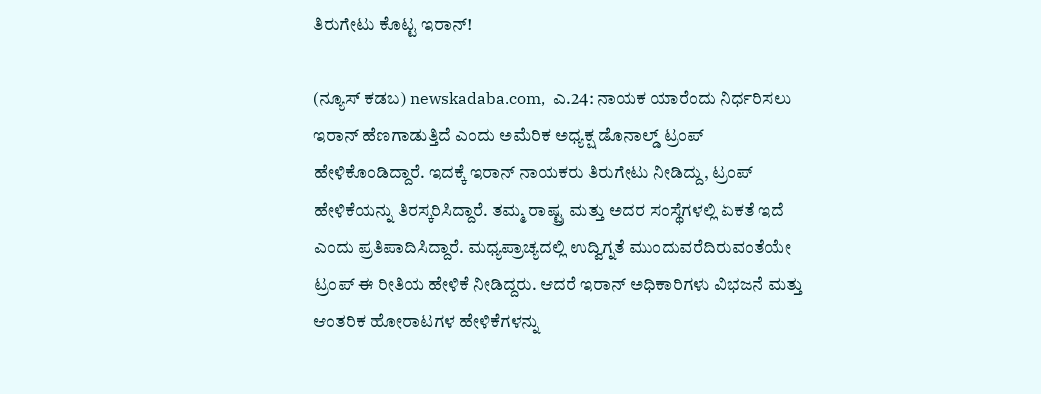ತಿರುಗೇಟು ಕೊಟ್ಟ ಇರಾನ್!

(ನ್ಯೂಸ್‌ ಕಡಬ) newskadaba.com,  ಎ.24: ನಾಯಕ ಯಾರೆಂದು ನಿರ್ಧರಿಸಲು ಇರಾನ್ ಹೆಣಗಾಡುತ್ತಿದೆ ಎಂದು ಅಮೆರಿಕ ಅಧ್ಯಕ್ಷ ಡೊನಾಲ್ಡ್ ಟ್ರಂಪ್ ಹೇಳಿಕೊಂಡಿದ್ದಾರೆ. ಇದಕ್ಕೆ ಇರಾನ್ ನಾಯಕರು ತಿರುಗೇಟು ನೀಡಿದ್ದು, ಟ್ರಂಪ್ ಹೇಳಿಕೆಯನ್ನು ತಿರಸ್ಕರಿಸಿದ್ದಾರೆ. ತಮ್ಮ ರಾಷ್ಟ್ರ ಮತ್ತು ಅದರ ಸಂಸ್ಥೆಗಳಲ್ಲಿ ಏಕತೆ ಇದೆ ಎಂದು ಪ್ರತಿಪಾದಿಸಿದ್ದಾರೆ. ಮಧ್ಯಪ್ರಾಚ್ಯದಲ್ಲಿ ಉದ್ವಿಗ್ನತೆ ಮುಂದುವರೆದಿರುವಂತೆಯೇ ಟ್ರಂಪ್ ಈ ರೀತಿಯ ಹೇಳಿಕೆ ನೀಡಿದ್ದರು. ಆದರೆ ಇರಾನ್ ಅಧಿಕಾರಿಗಳು ವಿಭಜನೆ ಮತ್ತು ಆಂತರಿಕ ಹೋರಾಟಗಳ ಹೇಳಿಕೆಗಳನ್ನು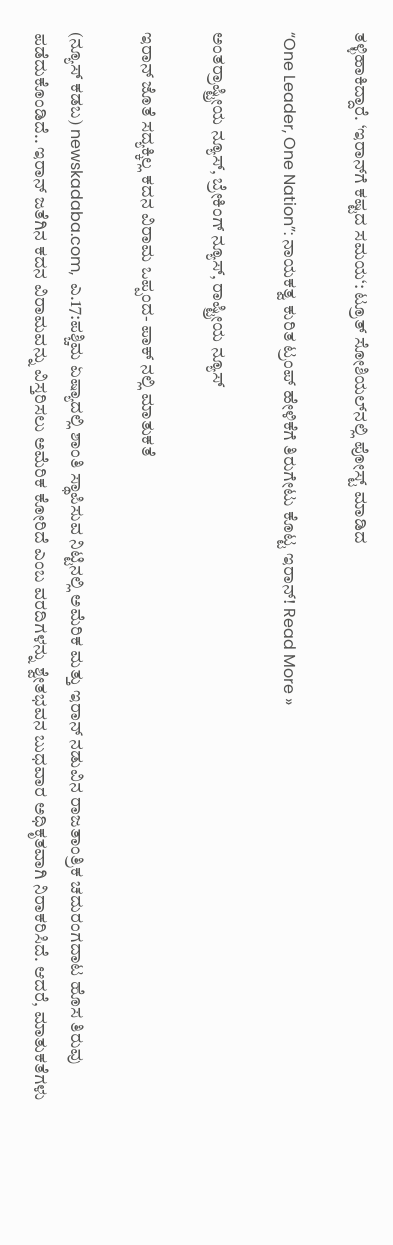ತಳ್ಳಿಹಾಕಿದ್ದಾರೆ. ‘ಇರಾನ್‌ಗೆ ಕಷ್ಟದ ಸಮಯ‘: ಟ್ರೂತ್ ಸೋಶಿಯಲ್‌ನಲ್ಲಿ ಪೋಸ್ಟ್ ಮಾಡಿದ

“One Leader, One Nation”: ನಾಯಕತ್ವ ಕುರಿತ ಟ್ರಂಪ್ ಹೇಳಿಕೆಗೆ ತಿರುಗೇಟು ಕೊಟ್ಟ ಇರಾನ್! Read More »

ಅಂತರ್ರಾಷ್ಟ್ರೀಯ ನ್ಯೂಸ್, ಬ್ರೇಕಿಂಗ್ ನ್ಯೂಸ್, ರಾಷ್ಟ್ರೀಯ ನ್ಯೂಸ್

ಇರಾನ್ ಜೊತೆ ಸದ್ಯಕ್ಕಿಲ್ಲ ಕದನ ವಿರಾಮ ಒಪ್ಪಂದ- ಪಾಕ್ ನಲ್ಲಿ ಮಾತುಕತೆ

(ನ್ಯೂಸ್‌ ಕಡಬ) newskadaba.com,  ಎ.17:ಪಶ್ಚಿಮ ಏಷ್ಯಾದಲ್ಲಿ ಶಾಂತಿ ಸ್ಥಾಪಿಸುವ ನಿಟ್ಟಿನಲ್ಲಿ ಅಮೆರಿಕ ಮತ್ತು ಇರಾನ್ ನಡುವಿನ ರಾಜತಾಂತ್ರಿಕ ಚದುರಂಗದಾಟ ಹೊಸ ತಿರುವು ಪಡೆದುಕೊಂಡಿದೆ.. ಇರಾನ್ ಜತೆಗಿನ ಕದನ ವಿರಾಮವನ್ನು ವಿಸ್ತರಿಸಲು ಅಮೆರಿಕ ಕೋರಿದೆ ಎಂಬ ವರದಿಗಳನ್ನು ಶ್ವೇತಭವನ ಬುಧವಾರ ಅಧಿಕೃತವಾಗಿ ನಿರಾಕರಿಸಿದೆ. ಆದರೆ, ಮಾತುಕತೆಗಳು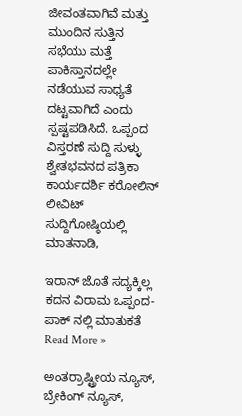ಜೀವಂತವಾಗಿವೆ ಮತ್ತು ಮುಂದಿನ ಸುತ್ತಿನ ಸಭೆಯು ಮತ್ತೆ ಪಾಕಿಸ್ತಾನದಲ್ಲೇ ನಡೆಯುವ ಸಾಧ್ಯತೆ ದಟ್ಟವಾಗಿದೆ ಎಂದು ಸ್ಪಷ್ಟಪಡಿಸಿದೆ. ಒಪ್ಪಂದ ವಿಸ್ತರಣೆ ಸುದ್ದಿ ಸುಳ್ಳು ಶ್ವೇತಭವನದ ಪತ್ರಿಕಾ ಕಾರ್ಯದರ್ಶಿ ಕರೋಲಿನ್ ಲೀವಿಟ್ ಸುದ್ದಿಗೋಷ್ಠಿಯಲ್ಲಿ ಮಾತನಾಡಿ,

ಇರಾನ್ ಜೊತೆ ಸದ್ಯಕ್ಕಿಲ್ಲ ಕದನ ವಿರಾಮ ಒಪ್ಪಂದ- ಪಾಕ್ ನಲ್ಲಿ ಮಾತುಕತೆ Read More »

ಅಂತರ್ರಾಷ್ಟ್ರೀಯ ನ್ಯೂಸ್, ಬ್ರೇಕಿಂಗ್ ನ್ಯೂಸ್,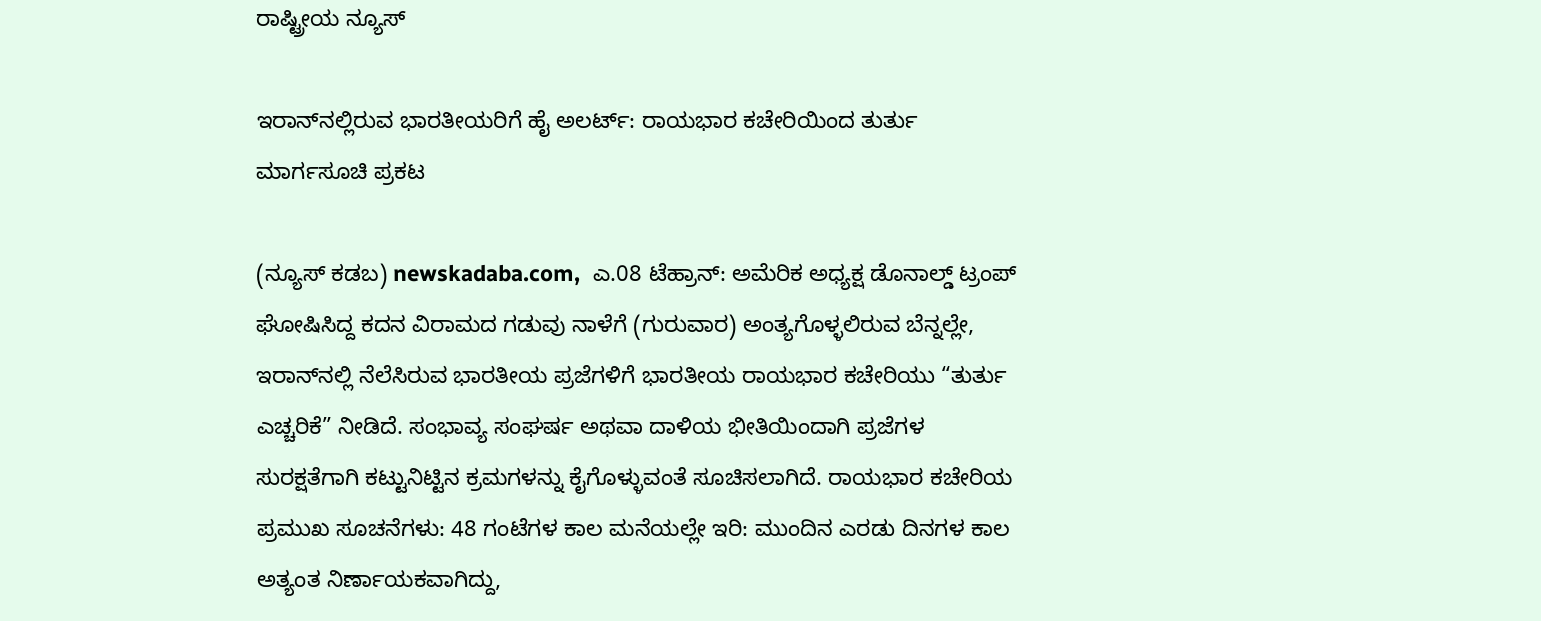ರಾಷ್ಟ್ರೀಯ ನ್ಯೂಸ್

ಇರಾನ್‌ನಲ್ಲಿರುವ ಭಾರತೀಯರಿಗೆ ಹೈ ಅಲರ್ಟ್: ರಾಯಭಾರ ಕಚೇರಿಯಿಂದ ತುರ್ತು ಮಾರ್ಗಸೂಚಿ ಪ್ರಕಟ

(ನ್ಯೂಸ್‌ ಕಡಬ) newskadaba.com,  ಎ.08 ಟೆಹ್ರಾನ್: ಅಮೆರಿಕ ಅಧ್ಯಕ್ಷ ಡೊನಾಲ್ಡ್ ಟ್ರಂಪ್ ಘೋಷಿಸಿದ್ದ ಕದನ ವಿರಾಮದ ಗಡುವು ನಾಳೆಗೆ (ಗುರುವಾರ) ಅಂತ್ಯಗೊಳ್ಳಲಿರುವ ಬೆನ್ನಲ್ಲೇ, ಇರಾನ್‌ನಲ್ಲಿ ನೆಲೆಸಿರುವ ಭಾರತೀಯ ಪ್ರಜೆಗಳಿಗೆ ಭಾರತೀಯ ರಾಯಭಾರ ಕಚೇರಿಯು “ತುರ್ತು ಎಚ್ಚರಿಕೆ” ನೀಡಿದೆ. ಸಂಭಾವ್ಯ ಸಂಘರ್ಷ ಅಥವಾ ದಾಳಿಯ ಭೀತಿಯಿಂದಾಗಿ ಪ್ರಜೆಗಳ ಸುರಕ್ಷತೆಗಾಗಿ ಕಟ್ಟುನಿಟ್ಟಿನ ಕ್ರಮಗಳನ್ನು ಕೈಗೊಳ್ಳುವಂತೆ ಸೂಚಿಸಲಾಗಿದೆ. ರಾಯಭಾರ ಕಚೇರಿಯ ಪ್ರಮುಖ ಸೂಚನೆಗಳು: 48 ಗಂಟೆಗಳ ಕಾಲ ಮನೆಯಲ್ಲೇ ಇರಿ: ಮುಂದಿನ ಎರಡು ದಿನಗಳ ಕಾಲ ಅತ್ಯಂತ ನಿರ್ಣಾಯಕವಾಗಿದ್ದು,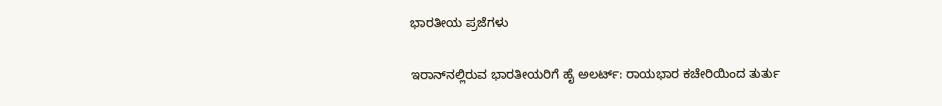ಭಾರತೀಯ ಪ್ರಜೆಗಳು

ಇರಾನ್‌ನಲ್ಲಿರುವ ಭಾರತೀಯರಿಗೆ ಹೈ ಅಲರ್ಟ್: ರಾಯಭಾರ ಕಚೇರಿಯಿಂದ ತುರ್ತು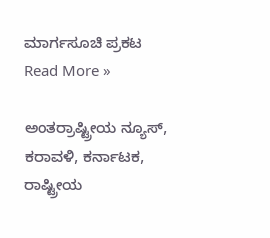ಮಾರ್ಗಸೂಚಿ ಪ್ರಕಟ Read More »

ಅಂತರ್ರಾಷ್ಟ್ರೀಯ ನ್ಯೂಸ್, ಕರಾವಳಿ, ಕರ್ನಾಟಕ, ರಾಷ್ಟ್ರೀಯ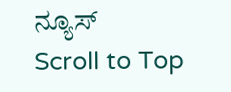ನ್ಯೂಸ್
Scroll to Top